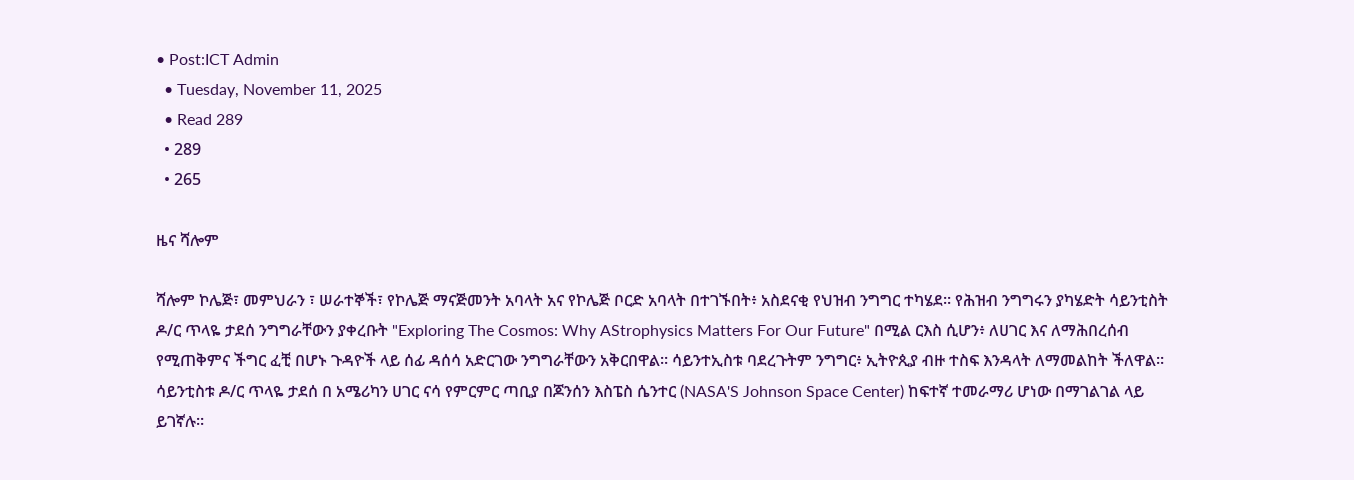• Post:ICT Admin
  • Tuesday, November 11, 2025
  • Read 289
  • 289
  • 265

ዜና ሻሎም

ሻሎም ኮሌጅ፣ መምህራን ፣ ሠራተኞች፣ የኮሌጅ ማናጅመንት አባላት አና የኮሌጅ ቦርድ አባላት በተገኙበት፥ አስደናቂ የህዝብ ንግግር ተካሄደ። የሕዝብ ንግግሩን ያካሄድት ሳይንቲስት ዶ/ር ጥላዬ ታደሰ ንግግራቸውን ያቀረቡት "Exploring The Cosmos: Why AStrophysics Matters For Our Future" በሚል ርእስ ሲሆን፥ ለሀገር እና ለማሕበረሰብ የሚጠቅምና ችግር ፈቺ በሆኑ ጉዳዮች ላይ ሰፊ ዳሰሳ አድርገው ንግግራቸውን አቅርበዋል። ሳይንተኢስቱ ባደረጉትም ንግግር፥ ኢትዮጲያ ብዙ ተስፍ እንዳላት ለማመልከት ችለዋል። ሳይንቲስቱ ዶ/ር ጥላዬ ታደሰ በ አሜሪካን ሀገር ናሳ የምርምር ጣቢያ በጆንሰን እስፔስ ሴንተር (NASA'S Johnson Space Center) ከፍተኛ ተመራማሪ ሆነው በማገልገል ላይ ይገኛሉ።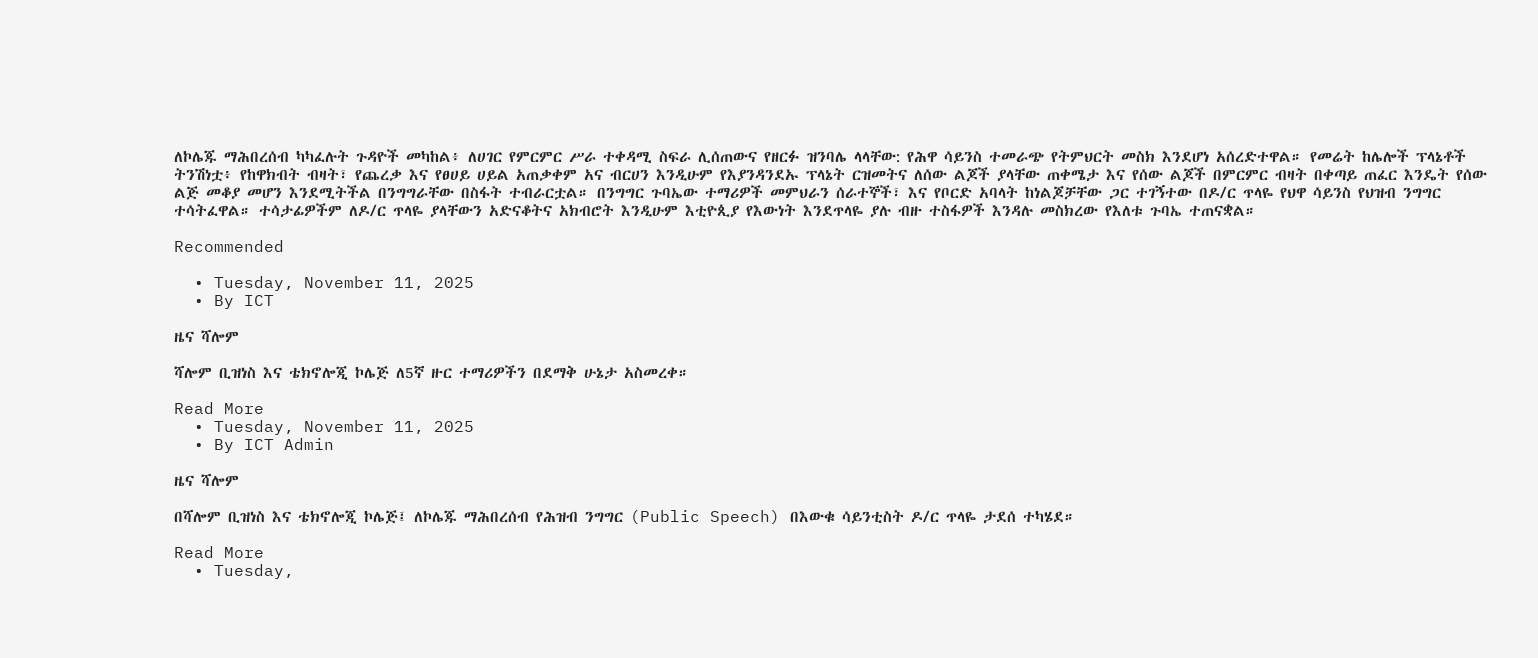ለኮሌጁ ማሕበረሰብ ካካፈሉት ጉዳዮች መካከል፥ ለሀገር የምርምር ሥራ ተቀዳሚ ስፍራ ሊሰጠውና የዘርፉ ዝንባሌ ላላቸው: የሕዋ ሳይንስ ተመራጭ የትምህርት መስክ እንደሆነ አሰረድተዋል። የመሬት ከሌሎች ፕላኔቶች ትንሽነቷ፥ የከዋክብት ብዛት፣ የጨረቃ እና የፀሀይ ሀይል አጠቃቀም አና ብርሀን እንዲሁም የእያንዳንደኡ ፕላኔት ርዝመትና ለሰው ልጆች ያላቸው ጠቀሜታ እና የሰው ልጆች በምርምር ብዛት በቀጣይ ጠፈር እንዴት የሰው ልጅ መቆያ መሆን እንደሚትችል በንግግራቸው በስፋት ተብራርቷል። በንግግር ጉባኤው ተማሪዎች መምህራን ሰራተኞች፣ እና የቦርድ አባላት ከነልጆቻቸው ጋር ተገኝተው በዶ/ር ጥላዬ የህዋ ሳይንስ የህዝብ ንግግር ተሳትፈዋል። ተሳታፊዎችም ለዶ/ር ጥላዬ ያላቸውን አድናቆትና አክብሮት እንዲሁም እቲዮጲያ የእውነት እንደጥላዬ ያሉ ብዙ ተስፋዎች እንዳሉ መስክረው የእለቱ ጉባኤ ተጠናቋል።

Recommended

  • Tuesday, November 11, 2025
  • By ICT

ዜና ሻሎም

ሻሎም ቢዝነስ እና ቴክኖሎጂ ኮሌጅ ለ5ኛ ዙር ተማሪዎችን በደማቅ ሁኔታ አስመረቀ።

Read More
  • Tuesday, November 11, 2025
  • By ICT Admin

ዜና ሻሎም

በሻሎም ቢዝነስ እና ቴክኖሎጂ ኮሌጅ፤ ለኮሌጁ ማሕበረሰብ የሕዝብ ንግግር (Public Speech) በእውቁ ሳይንቲስት ዶ/ር ጥላዬ ታደሰ ተካሄደ።

Read More
  • Tuesday,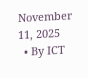November 11, 2025
  • By ICT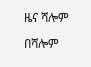ዜና ሻሎም

በሻሎም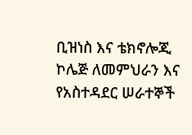ቢዝነስ እና ቴክኖሎጂ ኮሌጅ ለመምህራን እና የአስተዳደር ሠራተኞች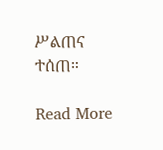ሥልጠና ተሰጠ።

Read More